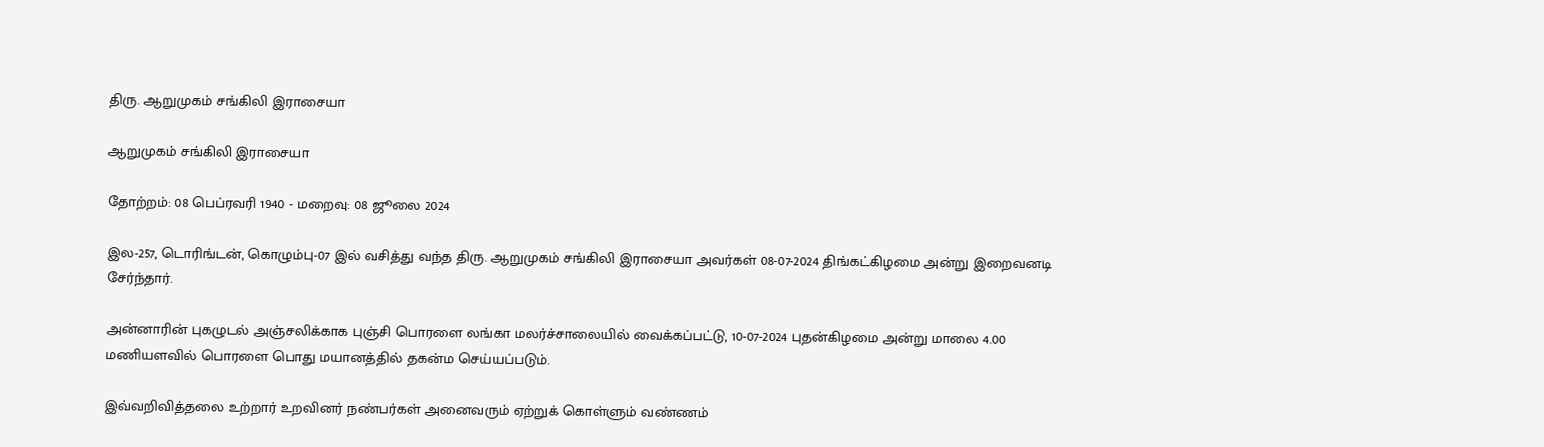திரு. ஆறுமுகம் சங்கிலி இராசையா

ஆறுமுகம் சங்கிலி இராசையா

தோற்றம்: 08 பெப்ரவரி 1940 - மறைவு: 08 ஜூலை 2024

இல-257, டொரிங்டன், கொழும்பு-07 இல் வசித்து வந்த திரு. ஆறுமுகம் சங்கிலி இராசையா அவர்கள் 08-07-2024 திங்கட்கிழமை அன்று இறைவனடி சேர்ந்தார்.

அன்னாரின் புகழுடல் அஞ்சலிக்காக புஞ்சி பொரளை லங்கா மலர்ச்சாலையில் வைக்கப்பட்டு, 10-07-2024 புதன்கிழமை அன்று மாலை 4.00 மணியளவில் பொரளை பொது மயானத்தில் தகன்ம செய்யப்படும்.

இவ்வறிவித்தலை உற்றார் உறவினர் நண்பர்கள் அனைவரும் ஏற்றுக் கொள்ளும் வண்ணம்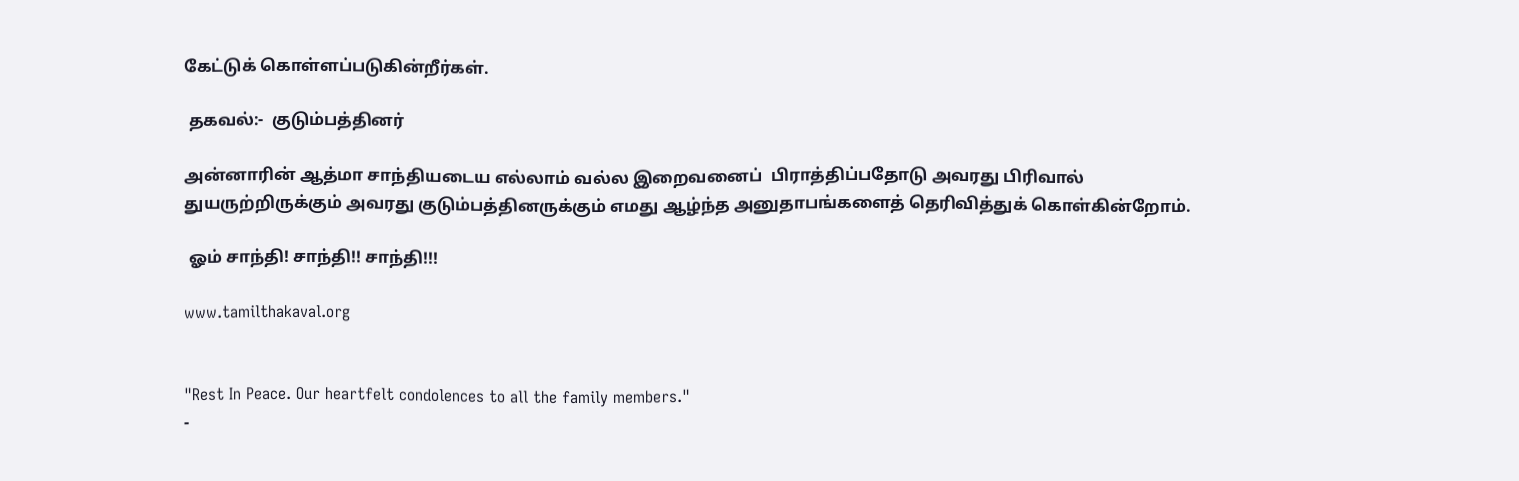கேட்டுக் கொள்ளப்படுகின்றீர்கள்.

 தகவல்:-  குடும்பத்தினர்

அன்னாரின் ஆத்மா சாந்தியடைய எல்லாம் வல்ல இறைவனைப்  பிராத்திப்பதோடு அவரது பிரிவால் துயருற்றிருக்கும் அவரது குடும்பத்தினருக்கும் எமது ஆழ்ந்த அனுதாபங்களைத் தெரிவித்துக் கொள்கின்றோம்.

 ஓம் சாந்தி! சாந்தி!! சாந்தி!!!

www.tamilthakaval.org


"Rest In Peace. Our heartfelt condolences to all the family members."
-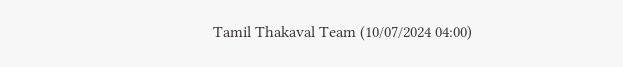Tamil Thakaval Team (10/07/2024 04:00)